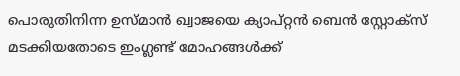പൊരുതിനിന്ന ഉസ്മാൻ ഖ്വാജയെ ക്യാപ്റ്റൻ ബെൻ സ്റ്റോക്സ് മടക്കിയതോടെ ഇംഗ്ലണ്ട് മോഹങ്ങൾക്ക്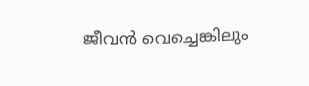ജീവൻ വെച്ചെങ്കിലും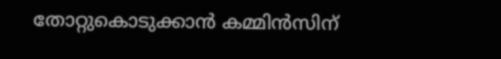തോറ്റുകൊടുക്കാൻ കമ്മിൻസിന്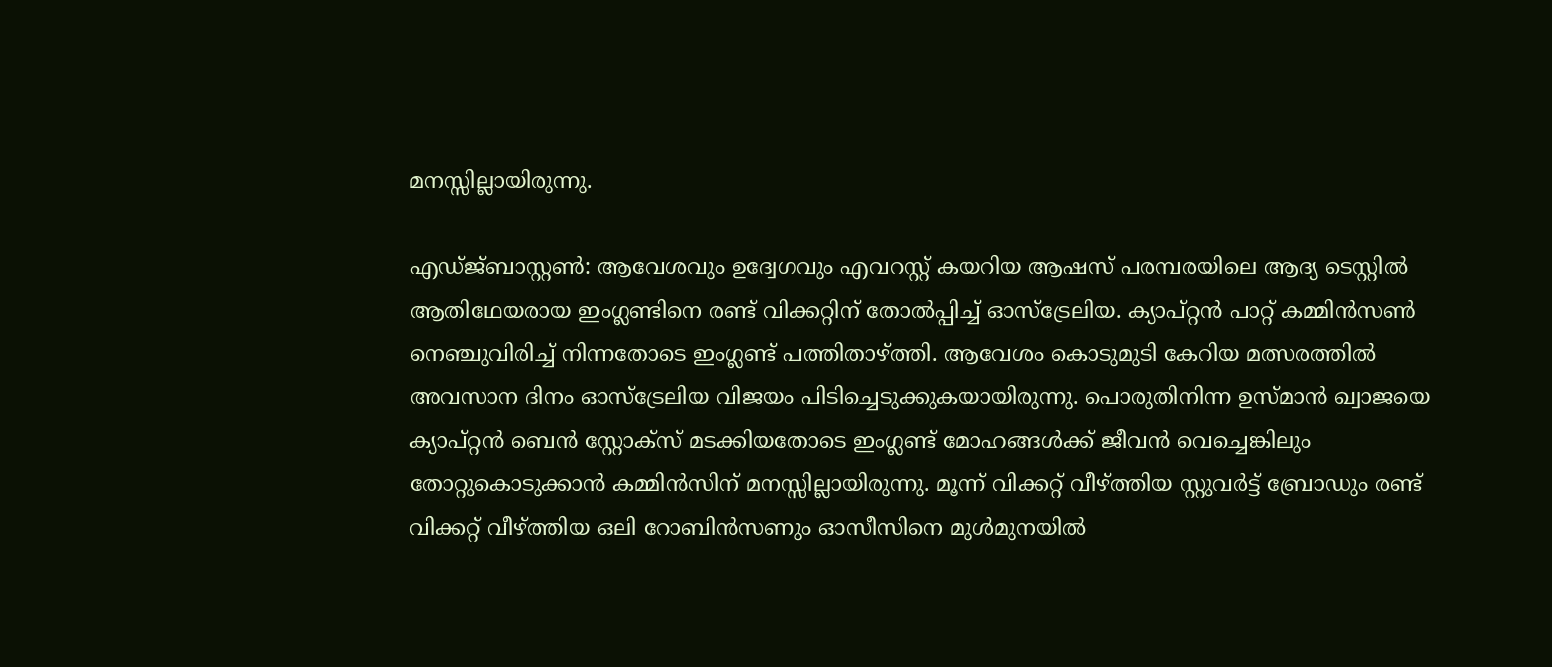മനസ്സില്ലായിരുന്നു.

എഡ്ജ്ബാസ്റ്റൺ: ആവേശവും ഉദ്വേഗവും എവറസ്റ്റ് കയറിയ ആഷസ് പരമ്പരയിലെ ആദ്യ ടെസ്റ്റിൽ ആതിഥേയരായ ഇംഗ്ലണ്ടിനെ രണ്ട് വിക്കറ്റിന് തോൽപ്പിച്ച് ഓസ്ട്രേലിയ. ക്യാപ്റ്റൻ പാറ്റ് കമ്മിൻസൺ നെഞ്ചുവിരിച്ച് നിന്നതോടെ ഇംഗ്ലണ്ട് പത്തിതാഴ്ത്തി. ആവേശം കൊടുമുടി കേറിയ മത്സരത്തിൽ അവസാന ദിനം ഓസ്ട്രേലിയ വിജയം പിടിച്ചെടുക്കുകയായിരുന്നു. പൊരുതിനിന്ന ഉസ്മാൻ ഖ്വാജയെ ക്യാപ്റ്റൻ ബെൻ സ്റ്റോക്സ് മടക്കിയതോടെ ഇംഗ്ലണ്ട് മോഹങ്ങൾക്ക് ജീവൻ വെച്ചെങ്കിലും തോറ്റുകൊടുക്കാൻ കമ്മിൻസിന് മനസ്സില്ലായിരുന്നു. മൂന്ന് വിക്കറ്റ് വീഴ്ത്തിയ സ്റ്റുവർട്ട് ബ്രോഡും രണ്ട് വിക്കറ്റ് വീഴ്ത്തിയ ഒലി റോബിൻസണും ഓസീസിനെ മുൾമുനയിൽ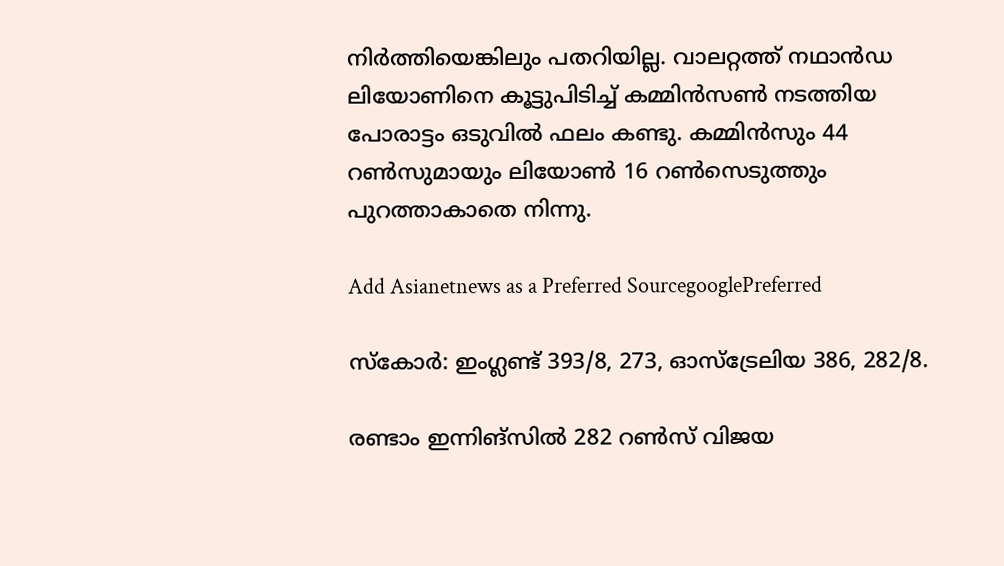നിർത്തിയെങ്കിലും പതറിയില്ല. വാലറ്റത്ത് നഥാൻഡ ലിയോണിനെ കൂട്ടുപിടിച്ച് കമ്മിൻസൺ നടത്തിയ പോരാട്ടം ഒടുവിൽ ഫലം കണ്ടു. കമ്മിൻസും 44 റൺസുമായും ലിയോൺ 16 റൺസെടുത്തും പുറത്താകാതെ നിന്നു.

Add Asianetnews as a Preferred SourcegooglePreferred

സ്കോർ: ഇംഗ്ലണ്ട് 393/8, 273, ഓസ്ട്രേലിയ 386, 282/8.

രണ്ടാം ഇന്നിങ്സിൽ 282 റൺസ് വിജയ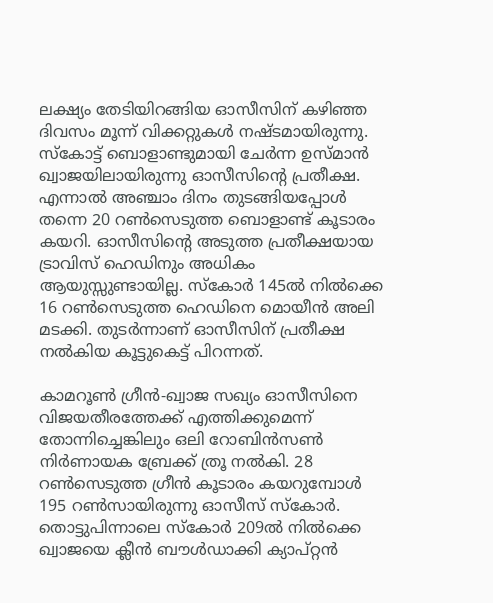ലക്ഷ്യം തേടിയിറങ്ങിയ ഓസീസിന് കഴിഞ്ഞ ദിവസം മൂന്ന് വിക്കറ്റുകൾ നഷ്ടമായിരുന്നു. സ്കോട്ട് ബൊളാണ്ടുമായി ചേർന്ന ഉസ്മാൻ ഖ്വാജയിലായിരുന്നു ഓസീസിന്റെ പ്രതീക്ഷ. എന്നാൽ അഞ്ചാം ദിനം തുടങ്ങി‌യപ്പോൾ തന്നെ 20 റൺസെടുത്ത ബൊളാണ്ട് കൂടാരം കയറി. ഓസീസിന്റെ അടുത്ത പ്രതീക്ഷയായ ട്രാവിസ് ഹെഡിനും അധികം ആയുസ്സുണ്ടായില്ല. സ്കോർ 145ൽ നിൽക്കെ 16 റൺസെടുത്ത ഹെഡിനെ മൊയീൻ അലി മടക്കി. തുടർന്നാണ് ഓസീസിന് പ്രതീക്ഷ നൽകിയ കൂട്ടുകെട്ട് പിറന്നത്.

കാമറൂൺ ഗ്രീൻ-ഖ്വാജ സഖ്യം ഓസീസിനെ വിജയതീരത്തേക്ക് എത്തിക്കുമെന്ന് തോന്നിച്ചെങ്കിലും ഒലി റോബിൻസൺ നിർണായക ബ്രേക്ക് ത്രൂ നൽകി. 28 റൺസെടുത്ത ഗ്രീൻ കൂടാരം കയറുമ്പോൾ 195 റൺസായിരുന്നു ഓസീസ് സ്കോർ. തൊട്ടുപിന്നാലെ സ്കോർ 209ൽ നിൽക്കെ ഖ്വാജയെ ക്ലീൻ ബൗൾഡാക്കി ക്യാപ്റ്റൻ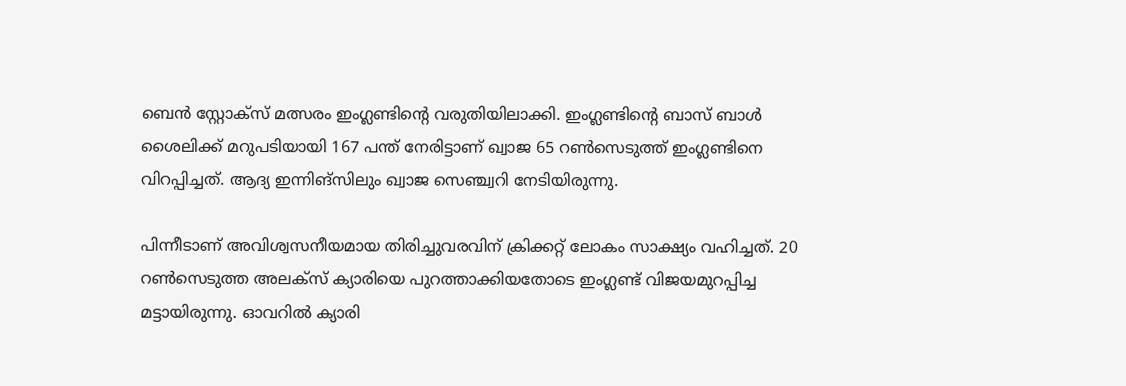ബെൻ സ്റ്റോക്സ് മത്സരം ഇംഗ്ലണ്ടിന്റെ വരുതിയിലാക്കി. ഇംഗ്ലണ്ടിന്റെ ബാസ് ബാൾ ശൈലിക്ക് മറുപടിയായി 167 പന്ത് നേരിട്ടാണ് ഖ്വാജ 65 റൺസെടുത്ത് ഇംഗ്ലണ്ടിനെ വിറപ്പിച്ചത്. ആദ്യ ഇന്നിങ്സിലും ഖ്വാജ സെഞ്ച്വറി നേടിയിരുന്നു.

പിന്നീടാണ് അവിശ്വസനീയമായ തിരിച്ചുവരവിന് ക്രിക്കറ്റ് ലോകം സാക്ഷ്യം വഹിച്ചത്. 20 റൺസെടുത്ത അലക്സ് ക്യാരിയെ പുറത്താക്കിയതോടെ ഇംഗ്ലണ്ട് വിജയമുറപ്പിച്ച മട്ടായിരുന്നു. ഓവറിൽ ക്യാരി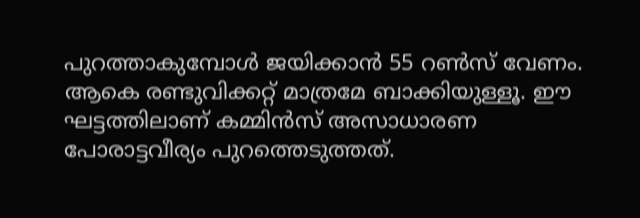പുറത്താകുമ്പോൾ ജയിക്കാൻ 55 റൺസ് വേണം. ആകെ രണ്ടുവിക്കറ്റ് മാത്രമേ ബാക്കി‌യുള്ളൂ. ഈ ഘട്ടത്തിലാണ് കമ്മിൻസ് അസാധാരണ പോരാ‌ട്ടവീര്യം പുറത്തെ‌ടുത്തത്.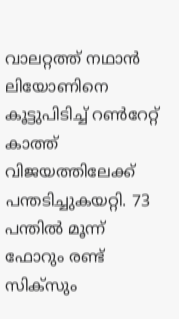വാലറ്റത്ത് നഥാൻ ലിയോണിനെ കൂട്ടുപിടിച്ച് റൺറേറ്റ് കാത്ത് വിജയത്തിലേക്ക് പന്തടിച്ചുകയറ്റി. 73 പന്തിൽ മൂന്ന് ഫോറും രണ്ട് സിക്സും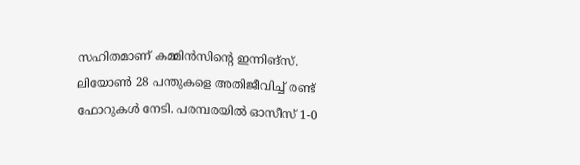സഹിതമാണ് കമ്മിൻസിന്റെ ഇന്നിങ്സ്. ലിയോൺ 28 പന്തുകളെ അതിജീവിച്ച് രണ്ട് ഫോറുകൾ നേടി. പരമ്പരയിൽ ഓസീസ് 1-0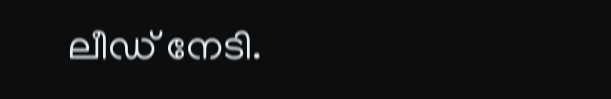ലീഡ് നേടി.